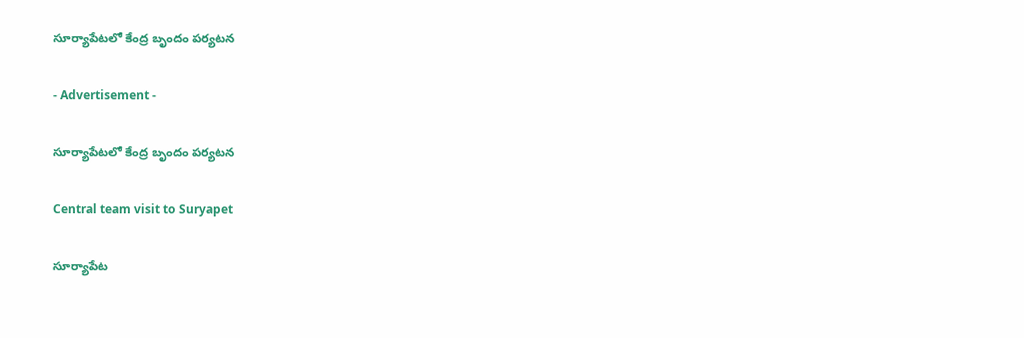సూర్యాపేటలో కేంద్ర బృందం పర్యటన

- Advertisement -

సూర్యాపేటలో కేంద్ర బృందం పర్యటన

Central team visit to Suryapet

సూర్యాపేట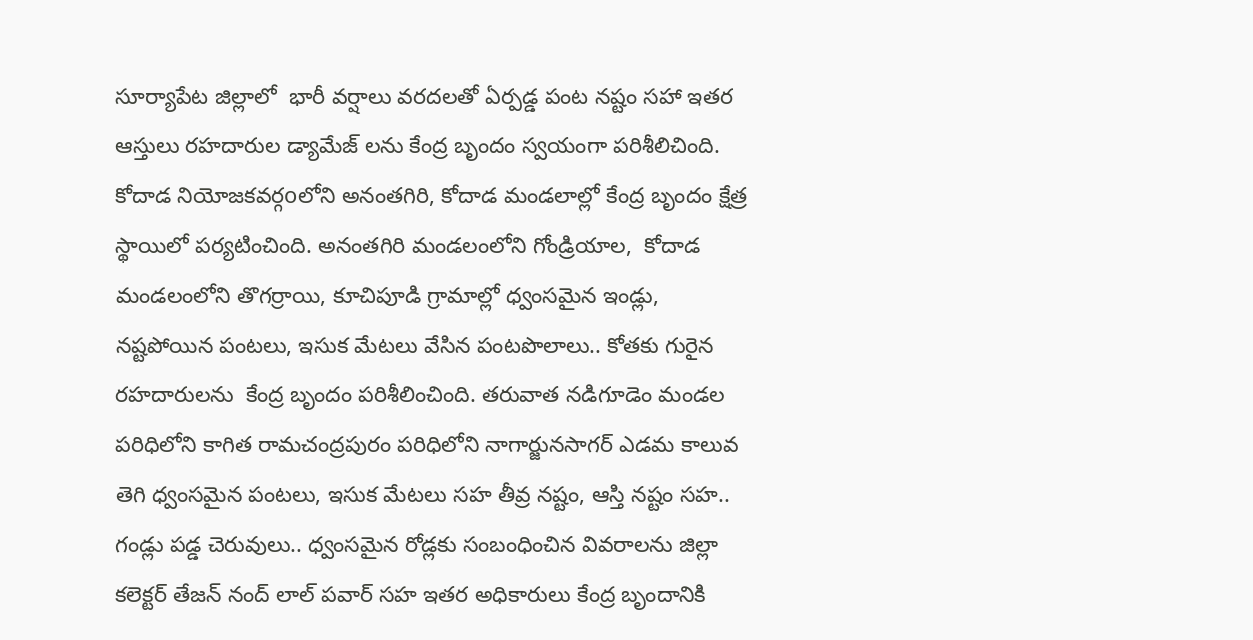సూర్యాపేట జిల్లాలో  భారీ వర్షాలు వరదలతో ఏర్పడ్డ పంట నష్టం సహా ఇతర ఆస్తులు రహదారుల డ్యామేజ్ లను కేంద్ర బృందం స్వయంగా పరిశీలిచింది.  కోదాడ నియోజకవర్గoలోని అనంతగిరి, కోదాడ మండలాల్లో కేంద్ర బృందం క్షేత్ర స్థాయిలో పర్యటించింది. అనంతగిరి మండలంలోని గోండ్రియాల,  కోదాడ మండలంలోని తొగర్రాయి, కూచిపూడి గ్రామాల్లో ధ్వంసమైన ఇండ్లు, నష్టపోయిన పంటలు, ఇసుక మేటలు వేసిన పంటపొలాలు.. కోతకు గురైన రహదారులను  కేంద్ర బృందం పరిశీలించింది. తరువాత నడిగూడెం మండల పరిధిలోని కాగిత రామచంద్రపురం పరిధిలోని నాగార్జునసాగర్ ఎడమ కాలువ తెగి ధ్వంసమైన పంటలు, ఇసుక మేటలు సహ తీవ్ర నష్టం, ఆస్తి నష్టం సహ.. గండ్లు పడ్డ చెరువులు.. ధ్వంసమైన రోడ్లకు సంబంధించిన వివరాలను జిల్లా కలెక్టర్ తేజన్ నంద్ లాల్ పవార్ సహ ఇతర అధికారులు కేంద్ర బృందానికి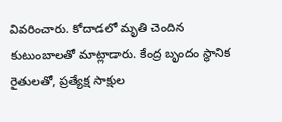వివరించారు. కోదాడలో మృతి చెందిన కుటుంబాలతో మాట్లాడారు. కేంద్ర బృందం స్థానిక రైతులతో, ప్రత్యేక్ష సాక్షుల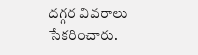దగ్గర వివరాలు సేకరించారు.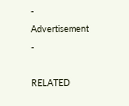- Advertisement -

RELATED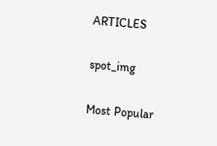ARTICLES

spot_img

Most Popular